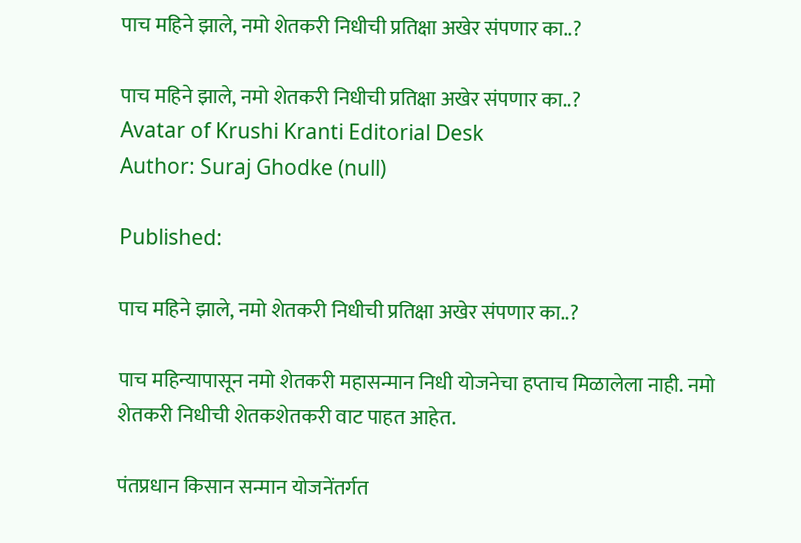पाच महिने झाले, नमो शेतकरी निधीची प्रतिक्षा अखेर संपणार का..?

पाच महिने झाले, नमो शेतकरी निधीची प्रतिक्षा अखेर संपणार का..?
Avatar of Krushi Kranti Editorial Desk
Author: Suraj Ghodke (null)

Published:

पाच महिने झाले, नमो शेतकरी निधीची प्रतिक्षा अखेर संपणार का..?

पाच महिन्यापासून नमो शेतकरी महासन्मान निधी योजनेचा हप्ताच मिळालेला नाही. नमो शेतकरी निधीची शेतकशेतकरी वाट पाहत आहेत.

पंतप्रधान किसान सन्मान योजनेंतर्गत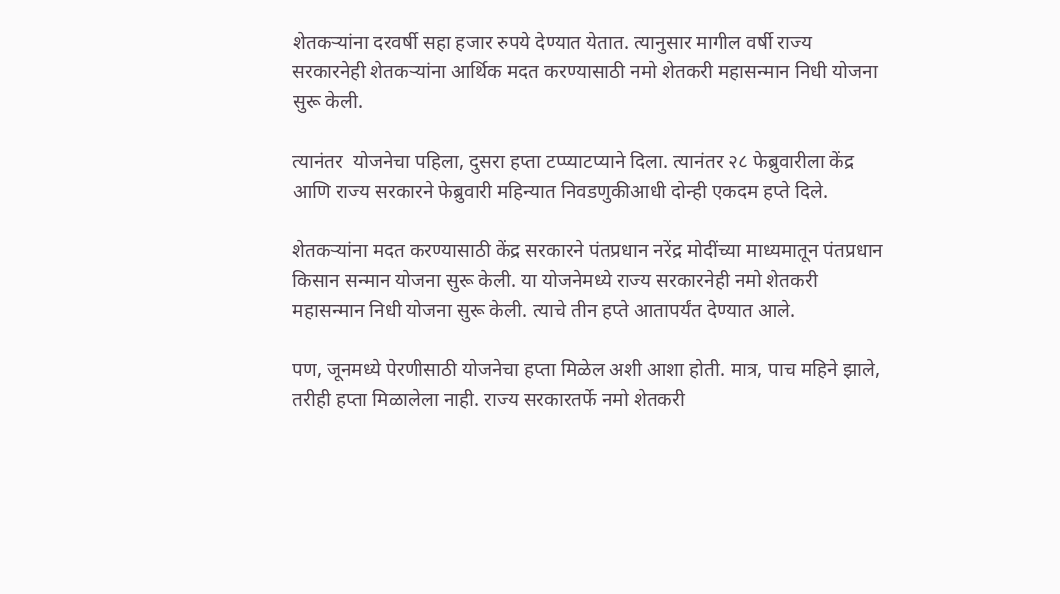शेतकऱ्यांना दरवर्षी सहा हजार रुपये देण्यात येतात. त्यानुसार मागील वर्षी राज्य सरकारनेही शेतकऱ्यांना आर्थिक मदत करण्यासाठी नमो शेतकरी महासन्मान निधी योजना सुरू केली.

त्यानंतर  योजनेचा पहिला, दुसरा हप्ता टप्प्याटप्याने दिला. त्यानंतर २८ फेब्रुवारीला केंद्र आणि राज्य सरकारने फेब्रुवारी महिन्यात निवडणुकीआधी दोन्ही एकदम हप्ते दिले.

शेतकऱ्यांना मदत करण्यासाठी केंद्र सरकारने पंतप्रधान नरेंद्र मोदींच्या माध्यमातून पंतप्रधान किसान सन्मान योजना सुरू केली. या योजनेमध्ये राज्य सरकारनेही नमो शेतकरी महासन्मान निधी योजना सुरू केली. त्याचे तीन हप्ते आतापर्यंत देण्यात आले.

पण, जूनमध्ये पेरणीसाठी योजनेचा हप्ता मिळेल अशी आशा होती. मात्र, पाच महिने झाले, तरीही हप्ता मिळालेला नाही. राज्य सरकारतर्फे नमो शेतकरी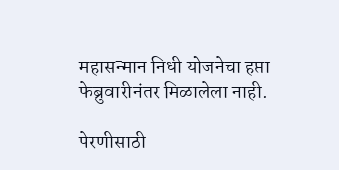महासन्मान निधी योजनेचा हप्ता फेब्रुवारीनंतर मिळालेला नाही.

पेरणीसाठी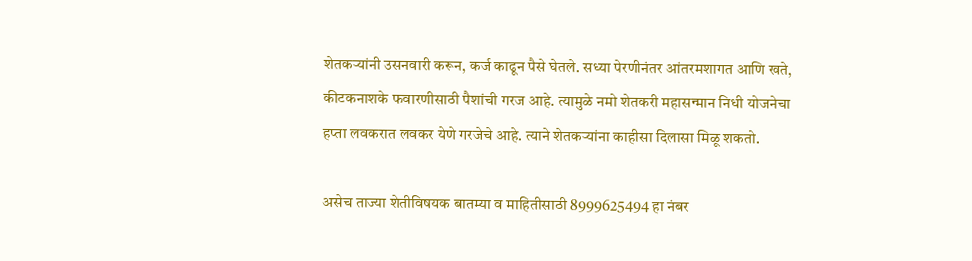शेतकऱ्यांनी उसनवारी करून, कर्ज काढून पैसे घेतले. सध्या पेरणीनंतर आंतरमशागत आणि खते, कीटकनाशके फवारणीसाठी पैशांची गरज आहे. त्यामुळे नमो शेतकरी महासन्मान निधी योजनेचा हप्ता लवकरात लवकर येणे गरजेचे आहे. त्याने शेतकऱ्यांना काहीसा दिलासा मिळू शकतो.

असेच ताज्या शेतीविषयक बातम्या व माहितीसाठी 8999625494 हा नंबर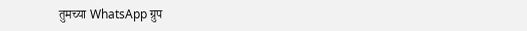तुमच्या WhatsApp ग्रुप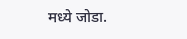मध्ये जोडा.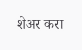शेअर करा